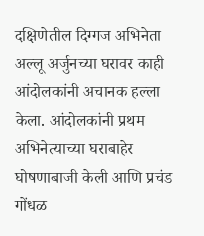दक्षिणेतील दिग्गज अभिनेता अल्लू अर्जुनच्या घरावर काही आंदोलकांनी अचानक हल्ला केला. आंदोलकांनी प्रथम अभिनेत्याच्या घराबाहेर घोषणाबाजी केली आणि प्रचंड गोंधळ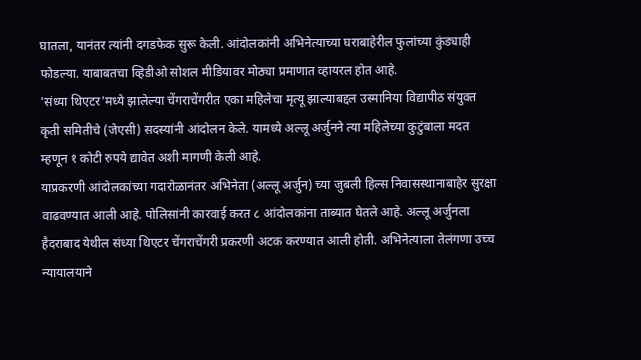घातला, यानंतर त्यांनी दगडफेक सुरू केली. आंदोलकांनी अभिनेत्याच्या घराबाहेरील फुलांच्या कुंड्याही फोडल्या. याबाबतचा व्हिडीओ सोशल मीडियावर मोठ्या प्रमाणात व्हायरल होत आहे.
'संध्या थिएटर'मध्ये झालेल्या चेंगराचेंगरीत एका महिलेचा मृत्यू झाल्याबद्दल उस्मानिया विद्यापीठ संयुक्त कृती समितीचे (जेएसी) सदस्यांनी आंदोलन केले. यामध्ये अल्लू अर्जुनने त्या महिलेच्या कुटुंबाला मदत म्हणून १ कोटी रुपये द्यावेत अशी मागणी केली आहे.
याप्रकरणी आंदोलकांच्या गदारोळानंतर अभिनेता (अल्लू अर्जुन) च्या जुबली हिल्स निवासस्थानाबाहेर सुरक्षा वाढवण्यात आली आहे. पोलिसांनी कारवाई करत ८ आंदोलकांना ताब्यात घेतले आहे. अल्लू अर्जुनला हैदराबाद येथील संध्या थिएटर चेंगराचेंगरी प्रकरणी अटक करण्यात आली होती. अभिनेत्याला तेलंगणा उच्च न्यायालयाने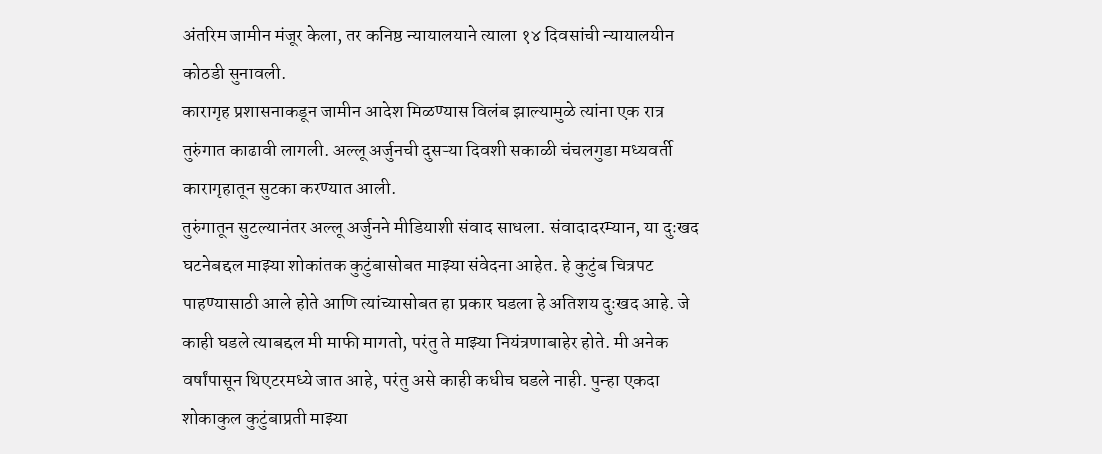अंतरिम जामीन मंजूर केला, तर कनिष्ठ न्यायालयाने त्याला १४ दिवसांची न्यायालयीन कोठडी सुनावली.
कारागृह प्रशासनाकडून जामीन आदेश मिळण्यास विलंब झाल्यामुळे त्यांना एक रात्र तुरुंगात काढावी लागली. अल्लू अर्जुनची दुसऱ्या दिवशी सकाळी चंचलगुडा मध्यवर्ती कारागृहातून सुटका करण्यात आली.
तुरुंगातून सुटल्यानंतर अल्लू अर्जुनने मीडियाशी संवाद साधला. संवादादरम्यान, या दुःखद घटनेबद्दल माझ्या शोकांतक कुटुंबासोबत माझ्या संवेदना आहेत. हे कुटुंब चित्रपट पाहण्यासाठी आले होते आणि त्यांच्यासोबत हा प्रकार घडला हे अतिशय दुःखद आहे. जे काही घडले त्याबद्दल मी माफी मागतो, परंतु ते माझ्या नियंत्रणाबाहेर होते. मी अनेक वर्षांपासून थिएटरमध्ये जात आहे, परंतु असे काही कधीच घडले नाही. पुन्हा एकदा शोकाकुल कुटुंबाप्रती माझ्या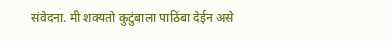संवेदना. मी शक्यतो कुटुंबाला पाठिंबा देईन असे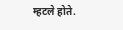म्हटले होते.